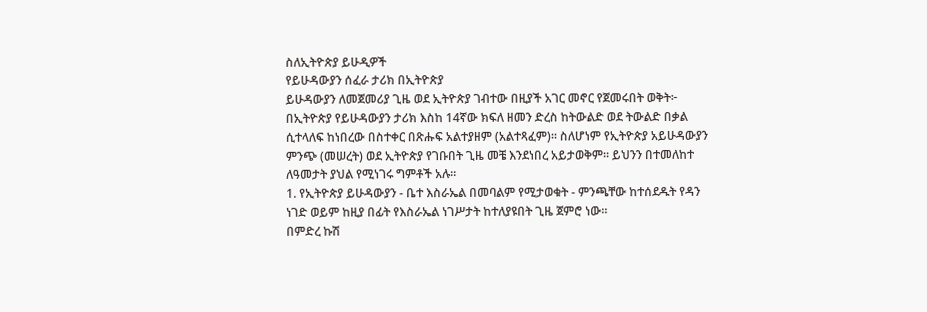ስለኢትዮጵያ ይሁዲዎች
የይሁዳውያን ሰፈራ ታሪክ በኢትዮጵያ
ይሁዳውያን ለመጀመሪያ ጊዜ ወደ ኢትዮጵያ ገብተው በዚያች አገር መኖር የጀመሩበት ወቅት፦ በኢትዮጵያ የይሁዳውያን ታሪክ እስከ 14ኛው ክፍለ ዘመን ድረስ ከትውልድ ወደ ትውልድ በቃል ሲተላለፍ ከነበረው በስተቀር በጽሑፍ አልተያዘም (አልተጻፈም)። ስለሆነም የኢትዮጵያ አይሁዳውያን ምንጭ (መሠረት) ወደ ኢትዮጵያ የገቡበት ጊዜ መቼ እንደነበረ አይታወቅም። ይህንን በተመለከተ ለዓመታት ያህል የሚነገሩ ግምቶች አሉ።
1. የኢትዮጵያ ይሁዳውያን - ቤተ እስራኤል በመባልም የሚታወቁት - ምንጫቸው ከተሰደዱት የዳን ነገድ ወይም ከዚያ በፊት የእስራኤል ነገሥታት ከተለያዩበት ጊዜ ጀምሮ ነው።
በምድረ ኩሽ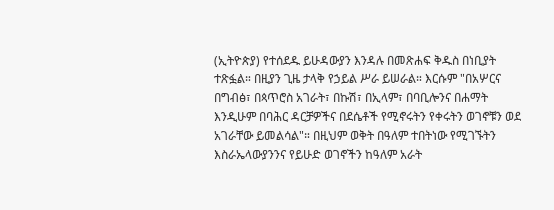(ኢትዮጵያ) የተሰደዱ ይሁዳውያን እንዳሉ በመጽሐፍ ቅዱስ በነቢያት ተጽፏል። በዚያን ጊዜ ታላቅ የኃይል ሥራ ይሠራል። እርሱም "በአሦርና በግብፅ፣ በጳጥሮስ አገራት፣ በኩሽ፣ በኢላም፣ በባቢሎንና በሐማት እንዲሁም በባሕር ዳርቻዎችና በደሴቶች የሚኖሩትን የቀሩትን ወገኖቹን ወደ አገራቸው ይመልሳል"። በዚህም ወቅት በዓለም ተበትነው የሚገኙትን እስራኤላውያንንና የይሁድ ወገኖችን ከዓለም አራት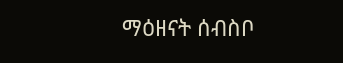ማዕዘናት ሰብስቦ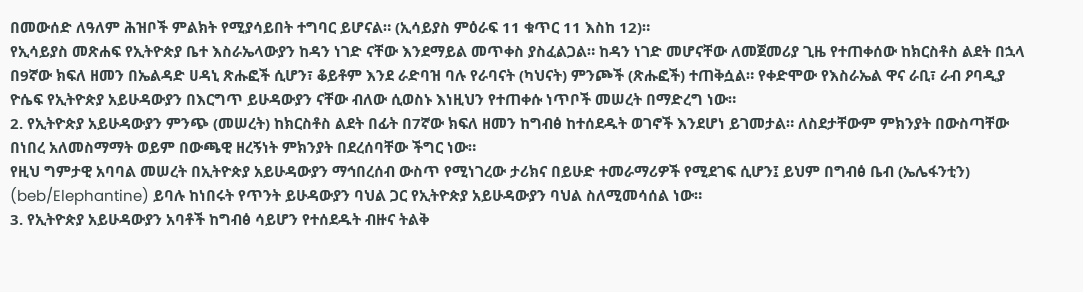በመውሰድ ለዓለም ሕዝቦች ምልክት የሚያሳይበት ተግባር ይሆናል። (ኢሳይያስ ምዕራፍ 11 ቁጥር 11 እስከ 12)።
የኢሳይያስ መጽሐፍ የኢትዮጵያ ቤተ እስራኤላውያን ከዳን ነገድ ናቸው እንደማይል መጥቀስ ያስፈልጋል። ከዳን ነገድ መሆናቸው ለመጀመሪያ ጊዜ የተጠቀሰው ከክርስቶስ ልደት በኋላ በ9ኛው ክፍለ ዘመን በኤልዳድ ሀዳኒ ጽሑፎች ሲሆን፣ ቆይቶም እንደ ራድባዝ ባሉ የራባናት (ካህናት) ምንጮች (ጽሑፎች) ተጠቅሷል። የቀድሞው የእስራኤል ዋና ራቢ፣ ራብ ዖባዲያ ዮሴፍ የኢትዮጵያ አይሁዳውያን በእርግጥ ይሁዳውያን ናቸው ብለው ሲወስኑ እነዚህን የተጠቀሱ ነጥቦች መሠረት በማድረግ ነው።
2. የኢትዮጵያ አይሁዳውያን ምንጭ (መሠረት) ከክርስቶስ ልደት በፊት በ7ኛው ክፍለ ዘመን ከግብፅ ከተሰደዱት ወገኖች እንደሆነ ይገመታል። ለስደታቸውም ምክንያት በውስጣቸው በነበረ አለመስማማት ወይም በውጫዊ ዘረኝነት ምክንያት በደረሰባቸው ችግር ነው።
የዚህ ግምታዊ አባባል መሠረት በኢትዮጵያ አይሁዳውያን ማኅበረሰብ ውስጥ የሚነገረው ታሪክና በይሁድ ተመራማሪዎች የሚደገፍ ሲሆን፤ ይህም በግብፅ ቤብ (ኤሌፋንቲን) (beb/Elephantine) ይባሉ ከነበሩት የጥንት ይሁዳውያን ባህል ጋር የኢትዮጵያ አይሁዳውያን ባህል ስለሚመሳሰል ነው።
3. የኢትዮጵያ አይሁዳውያን አባቶች ከግብፅ ሳይሆን የተሰደዱት ብዙና ትልቅ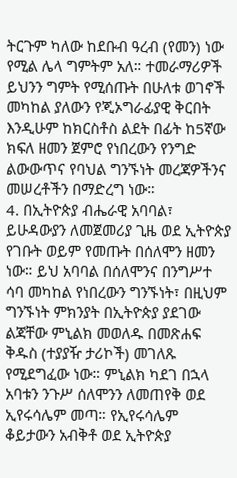ትርጉም ካለው ከደቡብ ዓረብ (የመን) ነው የሚል ሌላ ግምትም አለ። ተመራማሪዎች ይህንን ግምት የሚሰጡት በሁለቱ ወገኖች መካከል ያለውን የጂኦግራፊያዊ ቅርበት እንዲሁም ከክርስቶስ ልደት በፊት ከ5ኛው ክፍለ ዘመን ጀምሮ የነበረውን የንግድ ልውውጥና የባህል ግንኙነት መረጃዎችንና መሠረቶችን በማድረግ ነው።
4. በኢትዮጵያ ብሔራዊ አባባል፣ ይሁዳውያን ለመጀመሪያ ጊዜ ወደ ኢትዮጵያ የገቡት ወይም የመጡት በሰለሞን ዘመን ነው። ይህ አባባል በሰለሞንና በንግሥተ ሳባ መካከል የነበረውን ግንኙነት፣ በዚህም ግንኙነት ምክንያት በኢትዮጵያ ያደገው ልጃቸው ምኒልክ መወለዱ በመጽሐፍ ቅዱስ (ተያያዥ ታሪኮች) መገለጹ የሚደግፈው ነው። ምኒልክ ካደገ በኋላ አባቱን ንጉሥ ሰለሞንን ለመጠየቅ ወደ ኢየሩሳሌም መጣ። የኢየሩሳሌም ቆይታውን አብቅቶ ወደ ኢትዮጵያ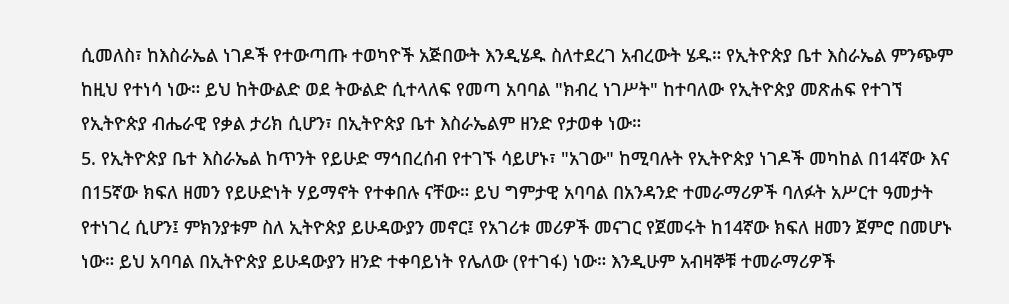ሲመለስ፣ ከእስራኤል ነገዶች የተውጣጡ ተወካዮች አጅበውት እንዲሄዱ ስለተደረገ አብረውት ሄዱ። የኢትዮጵያ ቤተ እስራኤል ምንጭም ከዚህ የተነሳ ነው። ይህ ከትውልድ ወደ ትውልድ ሲተላለፍ የመጣ አባባል "ክብረ ነገሥት" ከተባለው የኢትዮጵያ መጽሐፍ የተገኘ የኢትዮጵያ ብሔራዊ የቃል ታሪክ ሲሆን፣ በኢትዮጵያ ቤተ እስራኤልም ዘንድ የታወቀ ነው።
5. የኢትዮጵያ ቤተ እስራኤል ከጥንት የይሁድ ማኅበረሰብ የተገኙ ሳይሆኑ፣ "አገው" ከሚባሉት የኢትዮጵያ ነገዶች መካከል በ14ኛው እና በ15ኛው ክፍለ ዘመን የይሁድነት ሃይማኖት የተቀበሉ ናቸው። ይህ ግምታዊ አባባል በአንዳንድ ተመራማሪዎች ባለፉት አሥርተ ዓመታት የተነገረ ሲሆን፤ ምክንያቱም ስለ ኢትዮጵያ ይሁዳውያን መኖር፤ የአገሪቱ መሪዎች መናገር የጀመሩት ከ14ኛው ክፍለ ዘመን ጀምሮ በመሆኑ ነው። ይህ አባባል በኢትዮጵያ ይሁዳውያን ዘንድ ተቀባይነት የሌለው (የተገፋ) ነው። እንዲሁም አብዛኞቹ ተመራማሪዎች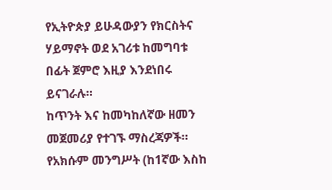የኢትዮጵያ ይሁዳውያን የክርስትና ሃይማኖት ወደ አገሪቱ ከመግባቱ በፊት ጀምሮ እዚያ እንደነበሩ ይናገራሉ።
ከጥንት እና ከመካከለኛው ዘመን መጀመሪያ የተገኙ ማስረጃዎች።
የአክሱም መንግሥት (ከ1ኛው እስከ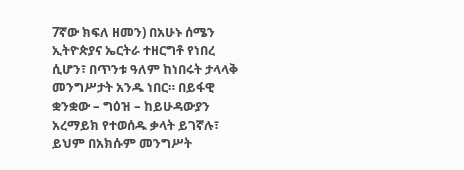7ኛው ክፍለ ዘመን) በአሁኑ ሰሜን ኢትዮጵያና ኤርትራ ተዘርግቶ የነበረ ሲሆን፣ በጥንቱ ዓለም ከነበሩት ታላላቅ መንግሥታት አንዱ ነበር። በይፋዊ ቋንቋው – ግዕዝ – ከይሁዳውያን አረማይክ የተወሰዱ ቃላት ይገኛሉ፣ ይህም በአክሱም መንግሥት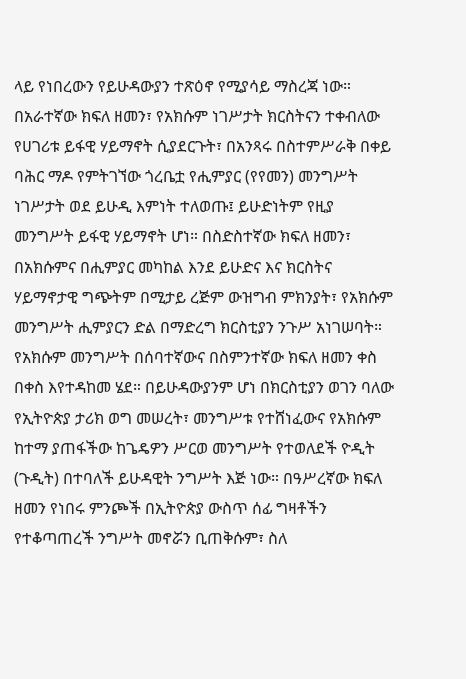ላይ የነበረውን የይሁዳውያን ተጽዕኖ የሚያሳይ ማስረጃ ነው። በአራተኛው ክፍለ ዘመን፣ የአክሱም ነገሥታት ክርስትናን ተቀብለው የሀገሪቱ ይፋዊ ሃይማኖት ሲያደርጉት፣ በአንጻሩ በስተምሥራቅ በቀይ ባሕር ማዶ የምትገኘው ጎረቤቷ የሒምያር (የየመን) መንግሥት ነገሥታት ወደ ይሁዲ እምነት ተለወጡ፤ ይሁድነትም የዚያ መንግሥት ይፋዊ ሃይማኖት ሆነ። በስድስተኛው ክፍለ ዘመን፣ በአክሱምና በሒምያር መካከል እንደ ይሁድና እና ክርስትና ሃይማኖታዊ ግጭትም በሚታይ ረጅም ውዝግብ ምክንያት፣ የአክሱም መንግሥት ሒምያርን ድል በማድረግ ክርስቲያን ንጉሥ አነገሠባት።
የአክሱም መንግሥት በሰባተኛውና በስምንተኛው ክፍለ ዘመን ቀስ በቀስ እየተዳከመ ሄደ። በይሁዳውያንም ሆነ በክርስቲያን ወገን ባለው የኢትዮጵያ ታሪክ ወግ መሠረት፣ መንግሥቱ የተሸነፈውና የአክሱም ከተማ ያጠፋችው ከጌዴዎን ሥርወ መንግሥት የተወለደች ዮዲት (ጉዲት) በተባለች ይሁዳዊት ንግሥት እጅ ነው። በዓሥረኛው ክፍለ ዘመን የነበሩ ምንጮች በኢትዮጵያ ውስጥ ሰፊ ግዛቶችን የተቆጣጠረች ንግሥት መኖሯን ቢጠቅሱም፣ ስለ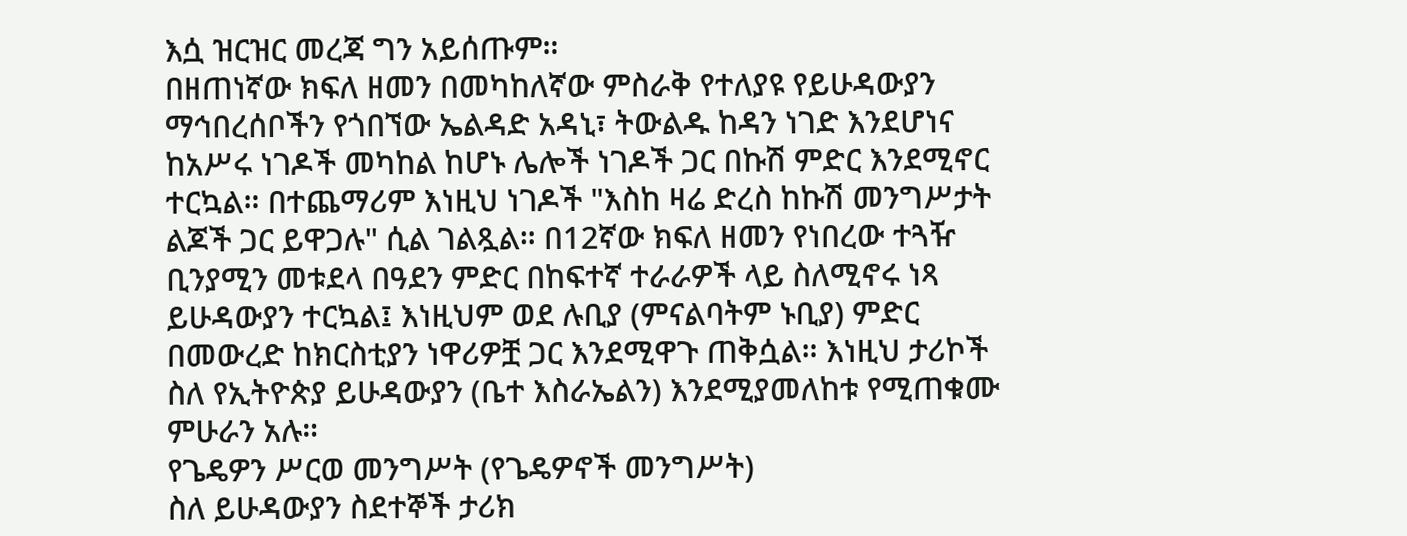እሷ ዝርዝር መረጃ ግን አይሰጡም።
በዘጠነኛው ክፍለ ዘመን በመካከለኛው ምስራቅ የተለያዩ የይሁዳውያን ማኅበረሰቦችን የጎበኘው ኤልዳድ አዳኒ፣ ትውልዱ ከዳን ነገድ እንደሆነና ከአሥሩ ነገዶች መካከል ከሆኑ ሌሎች ነገዶች ጋር በኩሽ ምድር እንደሚኖር ተርኳል። በተጨማሪም እነዚህ ነገዶች "እስከ ዛሬ ድረስ ከኩሽ መንግሥታት ልጆች ጋር ይዋጋሉ" ሲል ገልጿል። በ12ኛው ክፍለ ዘመን የነበረው ተጓዥ ቢንያሚን መቱደላ በዓደን ምድር በከፍተኛ ተራራዎች ላይ ስለሚኖሩ ነጻ ይሁዳውያን ተርኳል፤ እነዚህም ወደ ሉቢያ (ምናልባትም ኑቢያ) ምድር በመውረድ ከክርስቲያን ነዋሪዎቿ ጋር እንደሚዋጉ ጠቅሷል። እነዚህ ታሪኮች ስለ የኢትዮጵያ ይሁዳውያን (ቤተ እስራኤልን) እንደሚያመለከቱ የሚጠቁሙ ምሁራን አሉ።
የጌዴዎን ሥርወ መንግሥት (የጌዴዎኖች መንግሥት)
ስለ ይሁዳውያን ስደተኞች ታሪክ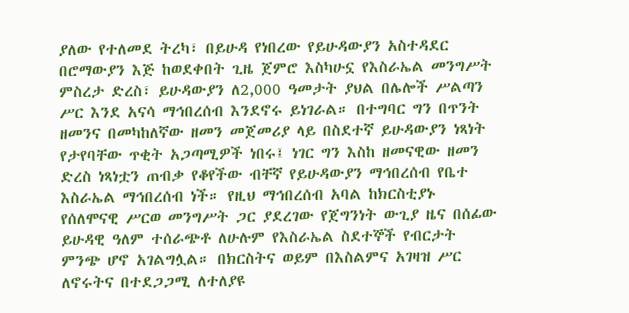ያለው የተለመደ ትረካ፣ በይሁዳ የነበረው የይሁዳውያን አስተዳደር በሮማውያን እጅ ከወደቀበት ጊዜ ጀምሮ እስካሁኗ የእስራኤል መንግሥት ምስረታ ድረስ፣ ይሁዳውያን ለ2,000 ዓመታት ያህል በሌሎች ሥልጣን ሥር እንደ አናሳ ማኅበረሰብ እንደኖሩ ይነገራል። በተግባር ግን በጥንት ዘመንና በመካከለኛው ዘመን መጀመሪያ ላይ በስደተኛ ይሁዳውያን ነጻነት የታየባቸው ጥቂት አጋጣሚዎች ነበሩ፤ ነገር ግን እስከ ዘመናዊው ዘመን ድረስ ነጻነቷን ጠብቃ የቆየችው ብቸኛ የይሁዳውያን ማኅበረሰብ የቤተ እስራኤል ማኅበረሰብ ነች። የዚህ ማኅበረሰብ አባል ከክርስቲያኑ የሰለሞናዊ ሥርወ መንግሥት ጋር ያደረገው የጀግንነት ውጊያ ዜና በሰፊው ይሁዳዊ ዓለም ተሰራጭቶ ለሁሉም የእስራኤል ስደተኞች የብርታት ምንጭ ሆኖ አገልግሏል። በክርስትና ወይም በእስልምና አገዛዝ ሥር ለኖሩትና በተደጋጋሚ ለተለያዩ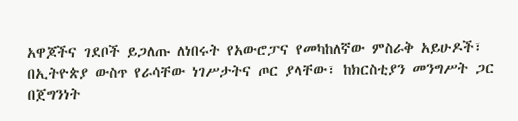አዋጆችና ገደቦች ይጋለጡ ለነበሩት የአውሮፓና የመካከለኛው ምስራቅ አይሁዶች፣ በኢትዮጵያ ውስጥ የራሳቸው ነገሥታትና ጦር ያላቸው፣ ከክርስቲያን መንግሥት ጋር በጀግንነት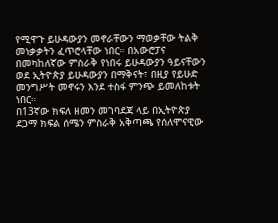የሚዋጉ ይሁዳውያን መኖራቸውን ማወቃቸው ትልቅ መነቃቃትን ፈጥሮላቸው ነበር። በአውሮፓና በመካከለኛው ምስራቅ የነበሩ ይሁዳውያን ዓይናቸውን ወደ ኢትዮጵያ ይሁዳውያን በማቅናት፣ በዚያ የይሁድ መንግሥት መኖሩን እንደ ተስፋ ምንጭ ይመለከቱት ነበር።
በ13ኛው ክፍለ ዘመን መገባደጃ ላይ በኢትዮጵያ ደጋማ ክፍል ሰሜን ምስራቅ አቅጣጫ የሰለሞናዊው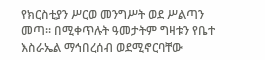የክርስቲያን ሥርወ መንግሥት ወደ ሥልጣን መጣ። በሚቀጥሉት ዓመታትም ግዛቱን የቤተ እስራኤል ማኅበረሰብ ወደሚኖርባቸው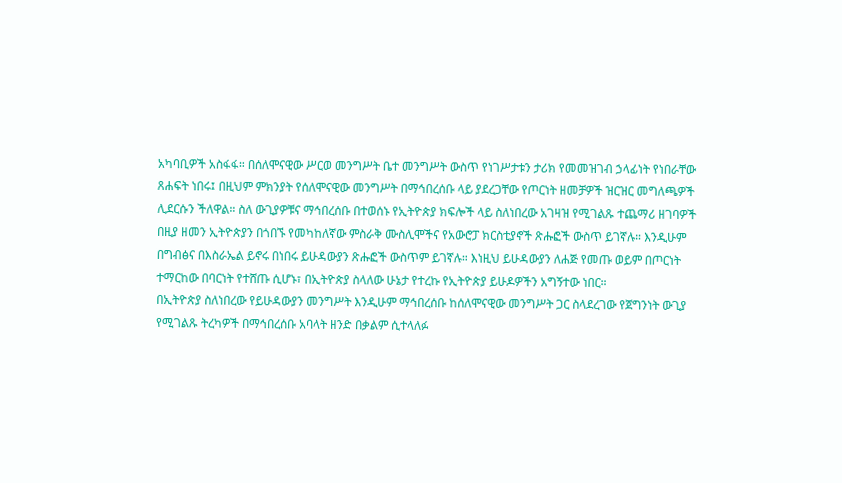አካባቢዎች አስፋፋ። በሰለሞናዊው ሥርወ መንግሥት ቤተ መንግሥት ውስጥ የነገሥታቱን ታሪክ የመመዝገብ ኃላፊነት የነበራቸው ጸሐፍት ነበሩ፤ በዚህም ምክንያት የሰለሞናዊው መንግሥት በማኅበረሰቡ ላይ ያደረጋቸው የጦርነት ዘመቻዎች ዝርዝር መግለጫዎች ሊደርሱን ችለዋል። ስለ ውጊያዎቹና ማኅበረሰቡ በተወሰኑ የኢትዮጵያ ክፍሎች ላይ ስለነበረው አገዛዝ የሚገልጹ ተጨማሪ ዘገባዎች በዚያ ዘመን ኢትዮጵያን በጎበኙ የመካከለኛው ምስራቅ ሙስሊሞችና የአውሮፓ ክርስቲያኖች ጽሑፎች ውስጥ ይገኛሉ። እንዲሁም በግብፅና በእስራኤል ይኖሩ በነበሩ ይሁዳውያን ጽሑፎች ውስጥም ይገኛሉ። እነዚህ ይሁዳውያን ለሐጅ የመጡ ወይም በጦርነት ተማርከው በባርነት የተሸጡ ሲሆኑ፣ በኢትዮጵያ ስላለው ሁኔታ የተረኩ የኢትዮጵያ ይሁዶዎችን አግኝተው ነበር።
በኢትዮጵያ ስለነበረው የይሁዳውያን መንግሥት እንዲሁም ማኅበረሰቡ ከሰለሞናዊው መንግሥት ጋር ስላደረገው የጀግንነት ውጊያ የሚገልጹ ትረካዎች በማኅበረሰቡ አባላት ዘንድ በቃልም ሲተላለፉ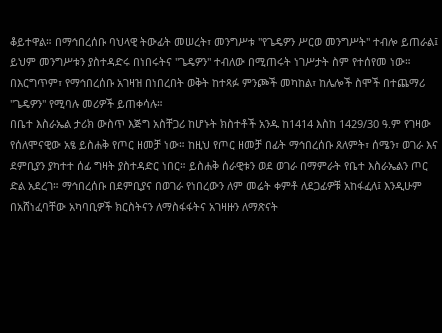ቆይተዋል። በማኅበረሰቡ ባህላዊ ትውፊት መሠረት፣ መንግሥቱ "የጌዴዎን ሥርወ መንግሥት" ተብሎ ይጠራል፤ ይህም መንግሥቱን ያስተዳድሩ በነበሩትና "ጌዴዎን" ተብለው በሚጠሩት ነገሥታት ስም የተሰየመ ነው። በእርግጥም፣ የማኅበረሰቡ አገዛዝ በነበረበት ወቅት ከተጻፉ ምንጮች መካከል፣ ከሌሎች ስሞች በተጨማሪ "ጌዴዎን" የሚባሉ መሪዎች ይጠቀሳሉ።
በቤተ እስራኤል ታሪክ ውስጥ እጅግ አስቸጋሪ ከሆኑት ክስተቶች አንዱ ከ1414 እስከ 1429/30 ዓ.ም የገዛው የሰለሞናዊው አፄ ይስሐቅ የጦር ዘመቻ ነው። ከዚህ የጦር ዘመቻ በፊት ማኅበረሰቡ ጸለምት፣ ሰሜን፣ ወገራ እና ደምቢያን ያካተተ ሰፊ ግዛት ያስተዳድር ነበር። ይስሐቅ ሰራዊቱን ወደ ወገራ በማምራት የቤተ እስራኤልን ጦር ድል አደረገ። ማኅበረሰቡ በደምቢያና በወገራ የነበረውን ለም መሬት ቀምቶ ለደጋፊዎቹ አከፋፈለ፤ እንዲሁም በአሸነፈባቸው አካባቢዎች ክርስትናን ለማስፋፋትና አገዛዙን ለማጽናት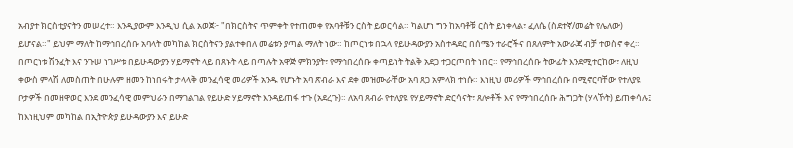አብያተ ክርስቲያናትን መሠረተ። እንዲያውም እንዲህ ሲል አወጀ፦ "በክርስትና ጥምቀት የተጠመቀ የአባቶቹን ርስት ይወርሳል። ካልሆነ ግን ከአባቶቹ ርስት ይነቀላል፣ ፈለሴ (ስደተኛ/መሬት የሌለው) ይሆናል።" ይህም ማለት ከማኅበረሰቡ አባላት መካከል ክርስትናን ያልተቀበለ መሬቱን ያጣል ማለት ነው። ከጦርነቱ በኋላ የይሁዳውያን አስተዳደር በሰሜን ተራሮችና በጸለምት አውራጃ ብቻ ተወስኖ ቀረ።
በጦርነቱ ሽንፈት እና ንጉሠ ነገሥቱ በይሁዳውያን ሃይማኖት ላይ በጸኑት ላይ በጣሉት አዋጅ ምክንያት፣ የማኅበረሰቡ ቀጣይነት ትልቅ አደጋ ተጋርጦበት ነበር። የማኅበረሰቡ ትውፊት እንደሚተርከው፣ ለዚህ ቀውስ ምላሽ ለመስጠት በሁሉም ዘመን ከነበሩት ታላላቅ መንፈሳዊ መሪዎች አንዱ የሆኑት አባ ጽብራ እና ደቀ መዝሙራቸው አባ ጸጋ አምላክ ተነሱ። እነዚህ መሪዎች ማኅበረሰቡ በሚኖርባቸው የተለያዩ ቦታዎች በመዘዋወር እንደ መንፈሳዊ መምህራን በማገልገል የይሁድ ሃይማኖት እንዳይጠፋ ተጉ (አደረጉ)። ለአባ ጸብራ የተለያዩ የሃይማኖት ድርሳናት፣ ጸሎቶች እና የማኅበረሰቡ ሕግጋት (ሃላኾት) ይጠቀሳሉ፤ ከእነዚህም መካከል በኢትዮጵያ ይሁዳውያን እና ይሁድ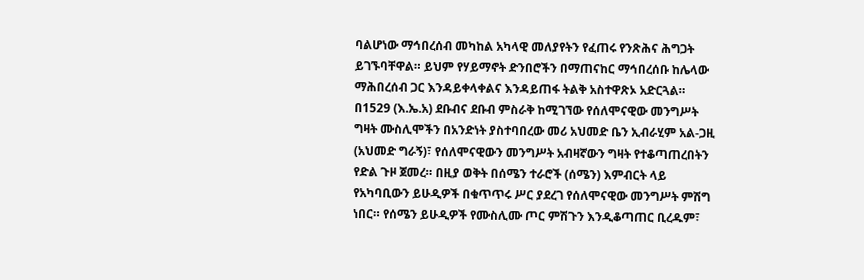ባልሆነው ማኅበረሰብ መካከል አካላዊ መለያየትን የፈጠሩ የንጽሕና ሕግጋት ይገኙባቸዋል። ይህም የሃይማኖት ድንበሮችን በማጠናከር ማኅበረሰቡ ከሌላው ማሕበረሰብ ጋር እንዳይቀላቀልና እንዳይጠፋ ትልቅ አስተዋጽኦ አድርጓል።
በ1529 (እ.ኤ.አ) ደቡብና ደቡብ ምስራቅ ከሚገኘው የሰለሞናዊው መንግሥት ግዛት ሙስሊሞችን በአንድነት ያስተባበረው መሪ አህመድ ቤን ኢብራሂም አል-ጋዚ (አህመድ ግራኝ)፣ የሰለሞናዊውን መንግሥት አብዛኛውን ግዛት የተቆጣጠረበትን የድል ጉዞ ጀመረ። በዚያ ወቅት በሰሜን ተራሮች (ሰሜን) እምብርት ላይ የአካባቢውን ይሁዲዎች በቁጥጥሩ ሥር ያደረገ የሰለሞናዊው መንግሥት ምሽግ ነበር። የሰሜን ይሁዲዎች የሙስሊሙ ጦር ምሽጉን እንዲቆጣጠር ቢረዱም፣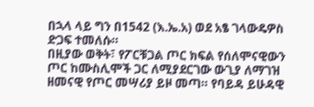በኋላ ላይ ግን በ1542 (እ.ኤ.አ) ወደ አፄ ገላውዴዎስ ድጋፍ ተመለሱ።
በዚያው ወቅት፣ የፖርቹጋል ጦር ክፍል የሰለሞናዊውን ጦር ከሙስሊሞች ጋር ለሚያደርገው ውጊያ ለማገዝ ዘመናዊ የጦር መሣሪያ ይዞ መጣ። የባይዳ ይሁዳዊ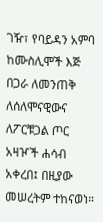ገዥ፣ የባይዳን አምባ ከሙስሊሞች እጅ በጋራ ለመንጠቅ ለሰለሞናዊውና ለፖርቹጋል ጦር አዛዦች ሐሳብ አቀረበ፤ በዚያው መሠረትም ተከናወነ።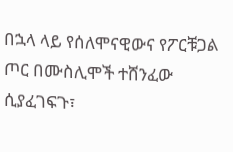በኋላ ላይ የሰለሞናዊውና የፖርቹጋል ጦር በሙስሊሞች ተሸንፈው ሲያፈገፍጉ፣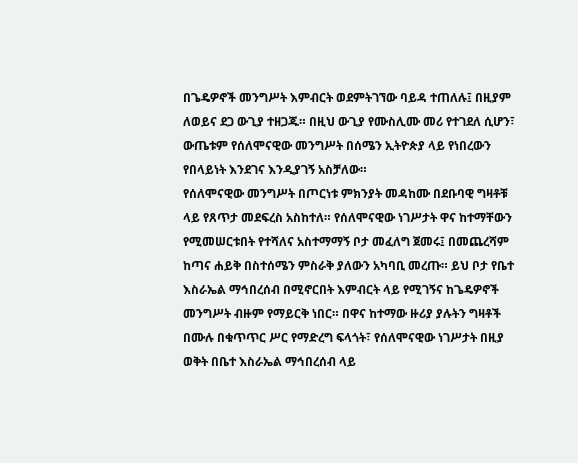በጌዴዎኖች መንግሥት እምብርት ወደምትገኘው ባይዳ ተጠለሉ፤ በዚያም ለወይና ደጋ ውጊያ ተዘጋጁ። በዚህ ውጊያ የሙስሊሙ መሪ የተገደለ ሲሆን፣ ውጤቱም የሰለሞናዊው መንግሥት በሰሜን ኢትዮጵያ ላይ የነበረውን የበላይነት እንደገና እንዲያገኝ አስቻለው።
የሰለሞናዊው መንግሥት በጦርነቱ ምክንያት መዳከሙ በደቡባዊ ግዛቶቹ ላይ የጸጥታ መደፍረስ አስከተለ። የሰለሞናዊው ነገሥታት ዋና ከተማቸውን የሚመሠርቱበት የተሻለና አስተማማኝ ቦታ መፈለግ ጀመሩ፤ በመጨረሻም ከጣና ሐይቅ በስተሰሜን ምስራቅ ያለውን አካባቢ መረጡ። ይህ ቦታ የቤተ እስራኤል ማኅበረሰብ በሚኖርበት እምብርት ላይ የሚገኝና ከጌዴዎኖች መንግሥት ብዙም የማይርቅ ነበር። በዋና ከተማው ዙሪያ ያሉትን ግዛቶች በሙሉ በቁጥጥር ሥር የማድረግ ፍላጎት፣ የሰለሞናዊው ነገሥታት በዚያ ወቅት በቤተ እስራኤል ማኅበረሰብ ላይ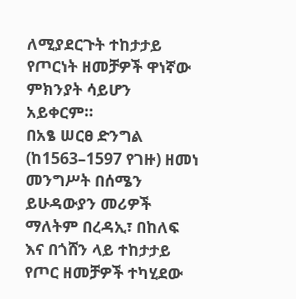ለሚያደርጉት ተከታታይ የጦርነት ዘመቻዎች ዋነኛው ምክንያት ሳይሆን አይቀርም።
በአፄ ሠርፀ ድንግል (ከ1563–1597 የገዙ) ዘመነ መንግሥት በሰሜን ይሁዳውያን መሪዎች ማለትም በረዳኢ፣ በከለፍ እና በጎሸን ላይ ተከታታይ የጦር ዘመቻዎች ተካሂደው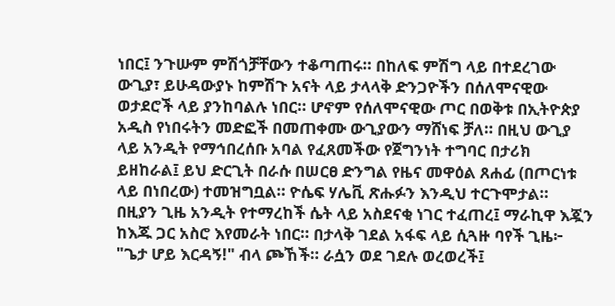ነበር፤ ንጉሡም ምሽጎቻቸውን ተቆጣጠሩ። በከለፍ ምሽግ ላይ በተደረገው ውጊያ፣ ይሁዳውያኑ ከምሽጉ አናት ላይ ታላላቅ ድንጋዮችን በሰለሞናዊው ወታደሮች ላይ ያንከባልሉ ነበር። ሆኖም የሰለሞናዊው ጦር በወቅቱ በኢትዮጵያ አዲስ የነበሩትን መድፎች በመጠቀሙ ውጊያውን ማሸነፍ ቻለ። በዚህ ውጊያ ላይ አንዲት የማኅበረሰቡ አባል የፈጸመችው የጀግንነት ተግባር በታሪክ ይዘከራል፤ ይህ ድርጊት በራሱ በሠርፀ ድንግል የዜና መዋዕል ጸሐፊ (በጦርነቱ ላይ በነበረው) ተመዝግቧል። ዮሴፍ ሃሌቪ ጽሑፉን እንዲህ ተርጉሞታል።
በዚያን ጊዜ አንዲት የተማረከች ሴት ላይ አስደናቂ ነገር ተፈጠረ፤ ማራኪዋ እጇን ከእጁ ጋር አስሮ እየመራት ነበር። በታላቅ ገደል አፋፍ ላይ ሲጓዙ ባየች ጊዜ፦ "ጌታ ሆይ እርዳኝ!" ብላ ጮኸች። ራሷን ወደ ገደሉ ወረወረች፤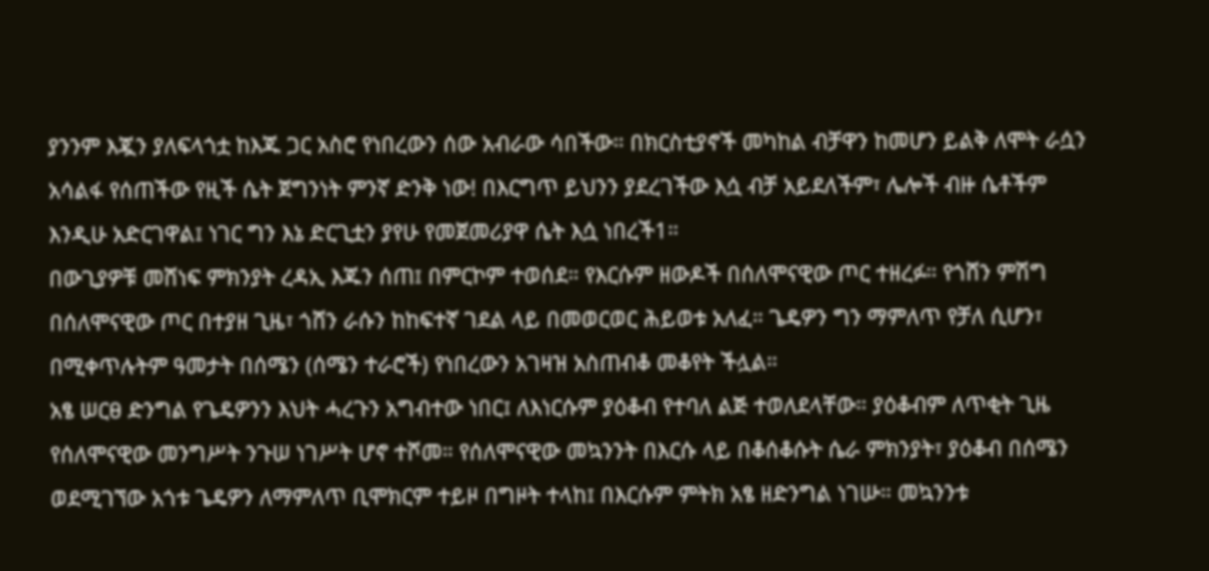ያንንም እጇን ያለፍላጎቷ ከእጁ ጋር አስሮ የነበረውን ሰው አብራው ሳበችው። በክርስቲያኖች መካከል ብቻዋን ከመሆን ይልቅ ለሞት ራሷን አሳልፋ የሰጠችው የዚች ሴት ጀግንነት ምንኛ ድንቅ ነው! በእርግጥ ይህንን ያደረገችው እሷ ብቻ አይደለችም፣ ሌሎች ብዙ ሴቶችም እንዲሁ አድርገዋል፤ ነገር ግን እኔ ድርጊቷን ያየሁ የመጀመሪያዋ ሴት እሷ ነበረች1።
በውጊያዎቹ መሸነፍ ምክንያት ረዳኢ እጁን ሰጠ፤ በምርኮም ተወሰደ። የእርሱም ዘውዶች በሰለሞናዊው ጦር ተዘረፉ። የጎሸን ምሽግ በሰለሞናዊው ጦር በተያዘ ጊዜ፣ ጎሸን ራሱን ከከፍተኛ ገደል ላይ በመወርወር ሕይወቱ አለፈ። ጌዴዎን ግን ማምለጥ የቻለ ሲሆን፣ በሚቀጥሉትም ዓመታት በሰሜን (ሰሜን ተራሮች) የነበረውን አገዛዝ አስጠብቆ መቆየት ችሏል።
አፄ ሠርፀ ድንግል የጌዴዎንን እህት ሓረጉን አግብተው ነበር፤ ለእነርሱም ያዕቆብ የተባለ ልጅ ተወለደላቸው። ያዕቆብም ለጥቂት ጊዜ የሰለሞናዊው መንግሥት ንጉሠ ነገሥት ሆኖ ተሾመ። የሰለሞናዊው መኳንንት በእርሱ ላይ በቆሰቆሱት ሴራ ምክንያት፣ ያዕቆብ በሰሜን ወደሚገኘው አጎቱ ጌዴዎን ለማምለጥ ቢሞክርም ተይዞ በግዞት ተላከ፤ በእርሱም ምትክ አፄ ዘድንግል ነገሡ። መኳንንቱ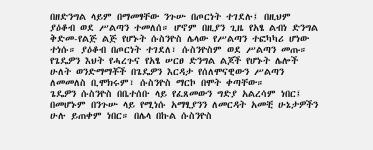በዘድንግል ላይም በማመፃቸው ንጉሡ በጦርነት ተገደሉ፤ በዚህም ያዕቆብ ወደ ሥልጣን ተመለሰ። ሆኖም በዚያን ጊዜ የአፄ ልብነ ድንግል ቅድመ-የልጅ ልጅ የሆኑት ሱስንዮስ ሌላው የሥልጣን ተፎካካሪ ሆነው ተነሱ። ያዕቆብ በጦርነት ተገደለ፣ ሱስንዮስም ወደ ሥልጣን መጡ። የጌዴዎን እህት የሓረጉና የአፄ ሠርፀ ድንግል ልጆች የሆኑት ሌሎች ሁለት ወንድማማቾች በጌዴዎን እርዳታ የሰለሞናዊውን ሥልጣን ለመመለስ ቢሞክሩም፣ ሱስንዮስ ማርኮ በሞት ቀጣቸው።
ጌዴዎን ሱስንዮስ በቤተሰቡ ላይ የፈጸመውን ግድያ አልረሳም ነበር፤ በመሆኑም በንጉሡ ላይ የሚነሱ አማፂያንን ለመርዳት አመቺ ሁኔታዎችን ሁሉ ይጠቀም ነበር። በሌላ በኩል ሱስንዮስ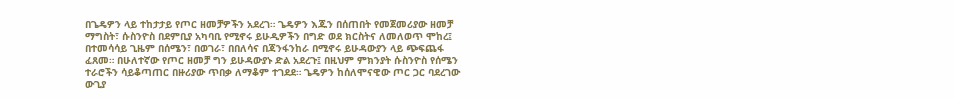በጌዴዎን ላይ ተከታታይ የጦር ዘመቻዎችን አደረገ። ጌዴዎን እጁን በሰጠበት የመጀመሪያው ዘመቻ ማግስት፣ ሱስንዮስ በደምቢያ አካባቢ የሚኖሩ ይሁዲዎችን በግድ ወደ ክርስትና ለመለወጥ ሞከረ፤ በተመሳሳይ ጊዜም በሰሜን፣ በወገራ፣ በበለሳና በጃንፋንከራ በሚኖሩ ይሁዳውያን ላይ ጭፍጨፋ ፈጸመ። በሁለተኛው የጦር ዘመቻ ግን ይሁዳውያኑ ድል አደረጉ፤ በዚህም ምክንያት ሱስንዮስ የሰሜን ተራሮችን ሳይቆጣጠር በዙሪያው ጥበቃ ለማቆም ተገደደ። ጌዴዎን ከሰለሞናዊው ጦር ጋር ባደረገው ውጊያ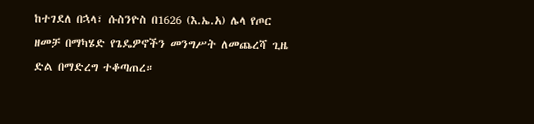ከተገደለ በኋላ፣ ሱስንዮስ በ1626 (እ.ኤ.አ) ሌላ የጦር ዘመቻ በማካሄድ የጌዴዎኖችን መንግሥት ለመጨረሻ ጊዜ ድል በማድረግ ተቆጣጠረ።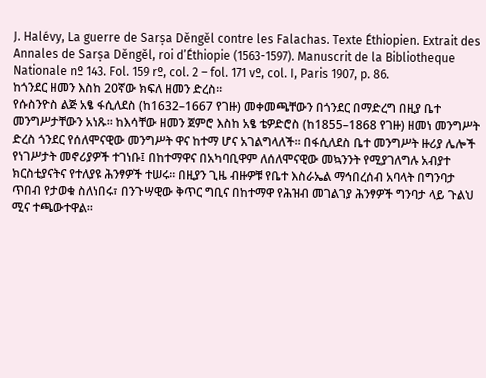J. Halévy, La guerre de Sarṣa Děngěl contre les Falachas. Texte Éthiopien. Extrait des Annales de Sarṣa Děngěl, roi d’Éthiopie (1563-1597). Manuscrit de la Bibliotheque Nationale nº 143. Fol. 159 rº, col. 2 – fol. 171 vº, col. I, Paris 1907, p. 86.
ከጎንደር ዘመን እስከ 20ኛው ክፍለ ዘመን ድረስ።
የሱስንዮስ ልጅ አፄ ፋሲለደስ (ከ1632–1667 የገዙ) መቀመጫቸውን በጎንደር በማድረግ በዚያ ቤተ መንግሥታቸውን አነጹ። ከእሳቸው ዘመን ጀምሮ እስከ አፄ ቴዎድሮስ (ከ1855–1868 የገዙ) ዘመነ መንግሥት ድረስ ጎንደር የሰለሞናዊው መንግሥት ዋና ከተማ ሆና አገልግላለች። በፋሲለደስ ቤተ መንግሥት ዙሪያ ሌሎች የነገሥታት መኖሪያዎች ተገነቡ፤ በከተማዋና በአካባቢዋም ለሰለሞናዊው መኳንንት የሚያገለግሉ አብያተ ክርስቲያናትና የተለያዩ ሕንፃዎች ተሠሩ። በዚያን ጊዜ ብዙዎቹ የቤተ እስራኤል ማኅበረሰብ አባላት በግንባታ ጥበብ የታወቁ ስለነበሩ፣ በንጉሣዊው ቅጥር ግቢና በከተማዋ የሕዝብ መገልገያ ሕንፃዎች ግንባታ ላይ ጉልህ ሚና ተጫውተዋል።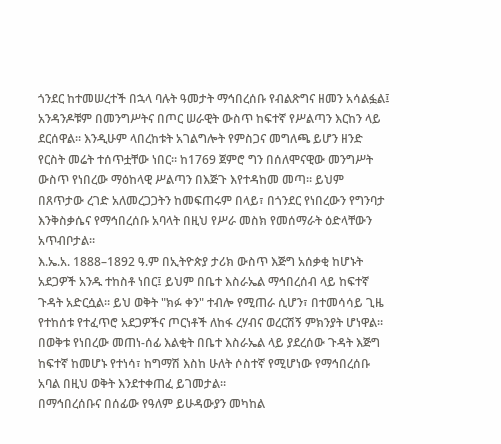ጎንደር ከተመሠረተች በኋላ ባሉት ዓመታት ማኅበረሰቡ የብልጽግና ዘመን አሳልፏል፤ አንዳንዶቹም በመንግሥትና በጦር ሠራዊት ውስጥ ከፍተኛ የሥልጣን እርከን ላይ ደርሰዋል። እንዲሁም ላበረከቱት አገልግሎት የምስጋና መግለጫ ይሆን ዘንድ የርስት መሬት ተሰጥቷቸው ነበር። ከ1769 ጀምሮ ግን በሰለሞናዊው መንግሥት ውስጥ የነበረው ማዕከላዊ ሥልጣን በእጅጉ እየተዳከመ መጣ። ይህም በጸጥታው ረገድ አለመረጋጋትን ከመፍጠሩም በላይ፣ በጎንደር የነበረውን የግንባታ እንቅስቃሴና የማኅበረሰቡ አባላት በዚህ የሥራ መስክ የመሰማራት ዕድላቸውን አጥብቦታል።
እ.ኤ.አ. 1888–1892 ዓ.ም በኢትዮጵያ ታሪክ ውስጥ እጅግ አሰቃቂ ከሆኑት አደጋዎች አንዱ ተከስቶ ነበር፤ ይህም በቤተ እስራኤል ማኅበረሰብ ላይ ከፍተኛ ጉዳት አድርሷል። ይህ ወቅት "ክፉ ቀን" ተብሎ የሚጠራ ሲሆን፣ በተመሳሳይ ጊዜ የተከሰቱ የተፈጥሮ አደጋዎችና ጦርነቶች ለከፋ ረሃብና ወረርሽኝ ምክንያት ሆነዋል። በወቅቱ የነበረው መጠነ-ሰፊ እልቂት በቤተ እስራኤል ላይ ያደረሰው ጉዳት እጅግ ከፍተኛ ከመሆኑ የተነሳ፣ ከግማሽ እስከ ሁለት ሶስተኛ የሚሆነው የማኅበረሰቡ አባል በዚህ ወቅት እንደተቀጠፈ ይገመታል።
በማኅበረሰቡና በሰፊው የዓለም ይሁዳውያን መካከል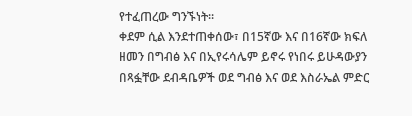የተፈጠረው ግንኙነት።
ቀደም ሲል እንደተጠቀሰው፣ በ15ኛው እና በ16ኛው ክፍለ ዘመን በግብፅ እና በኢየሩሳሌም ይኖሩ የነበሩ ይሁዳውያን በጻፏቸው ደብዳቤዎች ወደ ግብፅ እና ወደ እስራኤል ምድር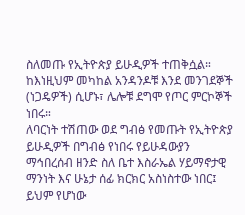ስለመጡ የኢትዮጵያ ይሁዲዎች ተጠቅሷል። ከእነዚህም መካከል አንዳንዶቹ እንደ መንገደኞች (ነጋዴዎች) ሲሆኑ፣ ሌሎቹ ደግሞ የጦር ምርኮኞች ነበሩ።
ለባርነት ተሽጠው ወደ ግብፅ የመጡት የኢትዮጵያ ይሁዲዎች በግብፅ የነበሩ የይሁዳውያን ማኅበረሰብ ዘንድ ስለ ቤተ እስራኤል ሃይማኖታዊ ማንነት እና ሁኔታ ሰፊ ክርክር አስነስተው ነበር፤ ይህም የሆነው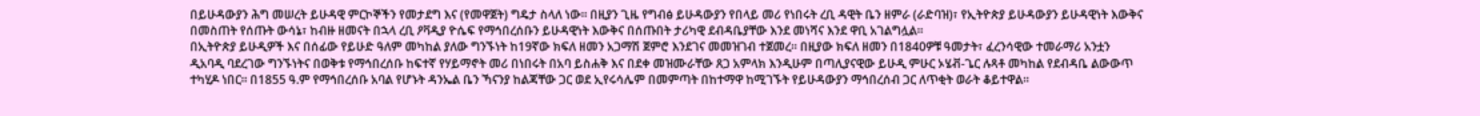በይሁዳውያን ሕግ መሠረት ይሁዳዊ ምርኮኞችን የመታደግ እና (የመዋጀት) ግዴታ ስላለ ነው። በዚያን ጊዜ የግብፅ ይሁዳውያን የበላይ መሪ የነበሩት ረቢ ዳዊት ቤን ዘምራ (ራድባዝ)፣ የኢትዮጵያ ይሁዳውያን ይሁዳዊነት እውቅና በመስጠት የሰጡት ውሳኔ፣ ከብዙ ዘመናት በኋላ ረቢ ዖቫዲያ ዮሴፍ የማኅበረሰቡን ይሁዳዊነት እውቅና በሰጡበት ታሪካዊ ደብዳቤያቸው እንደ መነሻና እንደ ዋቢ አገልግሏል።
በኢትዮጵያ ይሁዲዎች እና በሰፊው የይሁድ ዓለም መካከል ያለው ግንኙነት ከ19ኛው ክፍለ ዘመን አጋማሽ ጀምሮ እንደገና መመዝገብ ተጀመረ። በዚያው ክፍለ ዘመን በ1840ዎቹ ዓመታት፣ ፈረንሳዊው ተመራማሪ አንቷን ዲአባዲ ባደረገው ግንኙነትና በወቅቱ የማኅበረሰቡ ከፍተኛ የሃይማኖት መሪ በነበሩት በአባ ይስሐቅ እና በደቀ መዝሙራቸው ጸጋ አምላክ እንዲሁም በጣሊያናዊው ይሁዲ ምሁር ኦሄቭ-ጌር ሉጻቶ መካከል የደብዳቤ ልውውጥ ተካሂዶ ነበር። በ1855 ዓ.ም የማኅበረሰቡ አባል የሆኑት ዳንኤል ቤን ኻናንያ ከልጃቸው ጋር ወደ ኢየሩሳሌም በመምጣት በከተማዋ ከሚገኙት የይሁዳውያን ማኅበረሰብ ጋር ለጥቂት ወራት ቆይተዋል።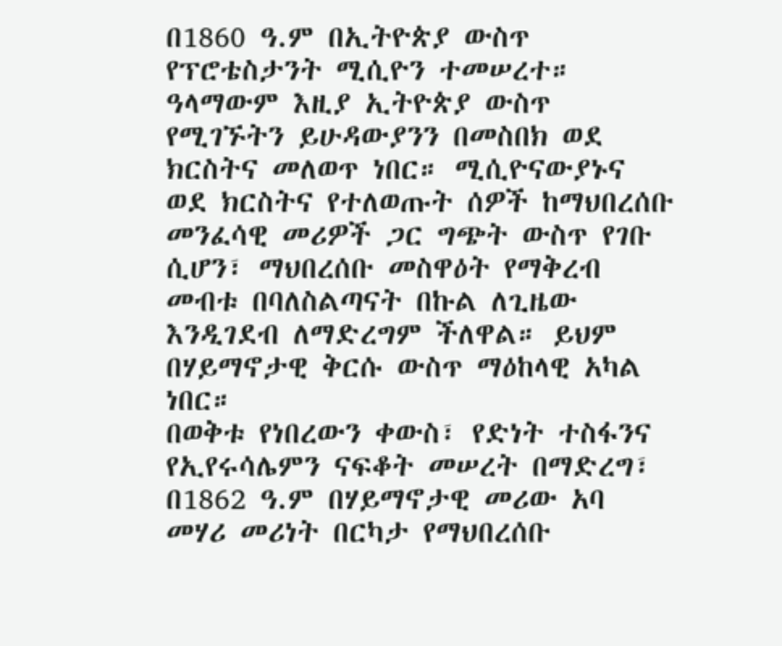በ1860 ዓ.ም በኢትዮጵያ ውስጥ የፕሮቴስታንት ሚሲዮን ተመሠረተ። ዓላማውም እዚያ ኢትዮጵያ ውስጥ የሚገኙትን ይሁዳውያንን በመስበክ ወደ ክርስትና መለወጥ ነበር። ሚሲዮናውያኑና ወደ ክርስትና የተለወጡት ሰዎች ከማህበረሰቡ መንፈሳዊ መሪዎች ጋር ግጭት ውስጥ የገቡ ሲሆን፣ ማህበረሰቡ መስዋዕት የማቅረብ መብቱ በባለስልጣናት በኩል ለጊዜው እንዲገደብ ለማድረግም ችለዋል። ይህም በሃይማኖታዊ ቅርሱ ውስጥ ማዕከላዊ አካል ነበር።
በወቅቱ የነበረውን ቀውስ፣ የድነት ተስፋንና የኢየሩሳሌምን ናፍቆት መሠረት በማድረግ፣ በ1862 ዓ.ም በሃይማኖታዊ መሪው አባ መሃሪ መሪነት በርካታ የማህበረሰቡ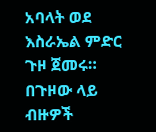አባላት ወደ እስራኤል ምድር ጉዞ ጀመሩ። በጉዞው ላይ ብዙዎች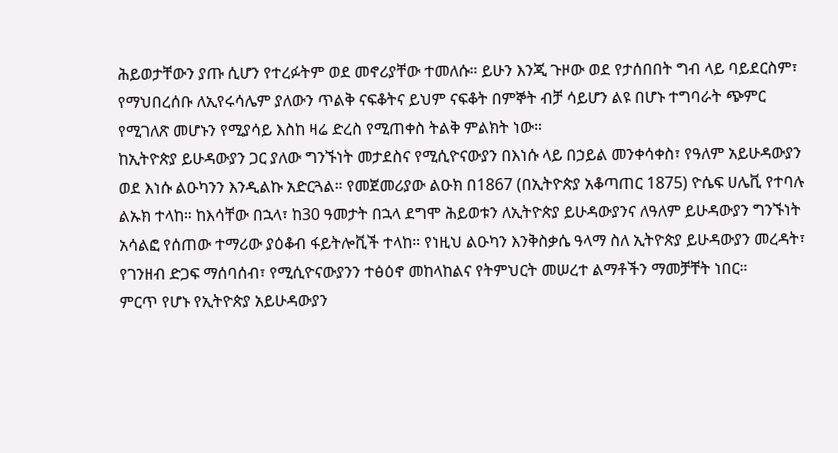ሕይወታቸውን ያጡ ሲሆን የተረፉትም ወደ መኖሪያቸው ተመለሱ። ይሁን እንጂ ጉዞው ወደ የታሰበበት ግብ ላይ ባይደርስም፣ የማህበረሰቡ ለኢየሩሳሌም ያለውን ጥልቅ ናፍቆትና ይህም ናፍቆት በምኞት ብቻ ሳይሆን ልዩ በሆኑ ተግባራት ጭምር የሚገለጽ መሆኑን የሚያሳይ እስከ ዛሬ ድረስ የሚጠቀስ ትልቅ ምልክት ነው።
ከኢትዮጵያ ይሁዳውያን ጋር ያለው ግንኙነት መታደስና የሚሲዮናውያን በእነሱ ላይ በኃይል መንቀሳቀስ፣ የዓለም አይሁዳውያን ወደ እነሱ ልዑካንን እንዲልኩ አድርጓል። የመጀመሪያው ልዑክ በ1867 (በኢትዮጵያ አቆጣጠር 1875) ዮሴፍ ሀሌቪ የተባሉ ልኡክ ተላከ። ከእሳቸው በኋላ፣ ከ30 ዓመታት በኋላ ደግሞ ሕይወቱን ለኢትዮጵያ ይሁዳውያንና ለዓለም ይሁዳውያን ግንኙነት አሳልፎ የሰጠው ተማሪው ያዕቆብ ፋይትሎቪች ተላከ። የነዚህ ልዑካን እንቅስቃሴ ዓላማ ስለ ኢትዮጵያ ይሁዳውያን መረዳት፣ የገንዘብ ድጋፍ ማሰባሰብ፣ የሚሲዮናውያንን ተፅዕኖ መከላከልና የትምህርት መሠረተ ልማቶችን ማመቻቸት ነበር።
ምርጥ የሆኑ የኢትዮጵያ አይሁዳውያን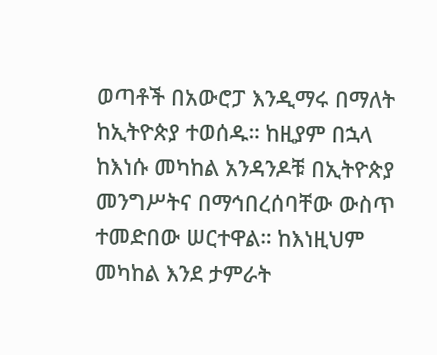ወጣቶች በአውሮፓ እንዲማሩ በማለት ከኢትዮጵያ ተወሰዱ። ከዚያም በኋላ ከእነሱ መካከል አንዳንዶቹ በኢትዮጵያ መንግሥትና በማኅበረሰባቸው ውስጥ ተመድበው ሠርተዋል። ከእነዚህም መካከል እንደ ታምራት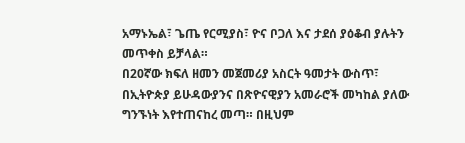አማኑኤል፣ ጌጤ የርሚያስ፣ ዮና ቦጋለ እና ታደሰ ያዕቆብ ያሉትን መጥቀስ ይቻላል።
በ20ኛው ክፍለ ዘመን መጀመሪያ አስርት ዓመታት ውስጥ፣ በኢትዮጵያ ይሁዳውያንና በጽዮናዊያን አመራሮች መካከል ያለው ግንኙነት እየተጠናከረ መጣ። በዚህም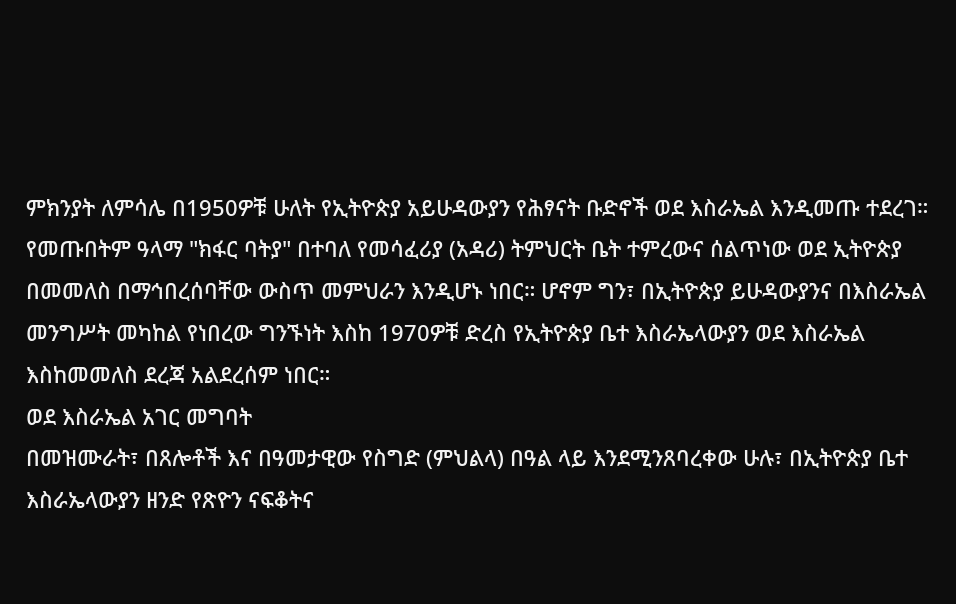ምክንያት ለምሳሌ በ1950ዎቹ ሁለት የኢትዮጵያ አይሁዳውያን የሕፃናት ቡድኖች ወደ እስራኤል እንዲመጡ ተደረገ። የመጡበትም ዓላማ "ክፋር ባትያ" በተባለ የመሳፈሪያ (አዳሪ) ትምህርት ቤት ተምረውና ሰልጥነው ወደ ኢትዮጵያ በመመለስ በማኅበረሰባቸው ውስጥ መምህራን እንዲሆኑ ነበር። ሆኖም ግን፣ በኢትዮጵያ ይሁዳውያንና በእስራኤል መንግሥት መካከል የነበረው ግንኙነት እስከ 1970ዎቹ ድረስ የኢትዮጵያ ቤተ እስራኤላውያን ወደ እስራኤል እስከመመለስ ደረጃ አልደረሰም ነበር።
ወደ እስራኤል አገር መግባት
በመዝሙራት፣ በጸሎቶች እና በዓመታዊው የስግድ (ምህልላ) በዓል ላይ እንደሚንጸባረቀው ሁሉ፣ በኢትዮጵያ ቤተ እስራኤላውያን ዘንድ የጽዮን ናፍቆትና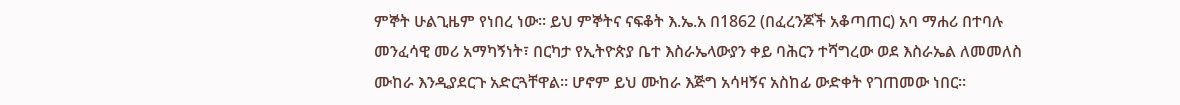ምኞት ሁልጊዜም የነበረ ነው። ይህ ምኞትና ናፍቆት እ.ኤ.አ በ1862 (በፈረንጆች አቆጣጠር) አባ ማሐሪ በተባሉ መንፈሳዊ መሪ አማካኝነት፣ በርካታ የኢትዮጵያ ቤተ እስራኤላውያን ቀይ ባሕርን ተሻግረው ወደ እስራኤል ለመመለስ ሙከራ እንዲያደርጉ አድርጓቸዋል። ሆኖም ይህ ሙከራ እጅግ አሳዛኝና አስከፊ ውድቀት የገጠመው ነበር።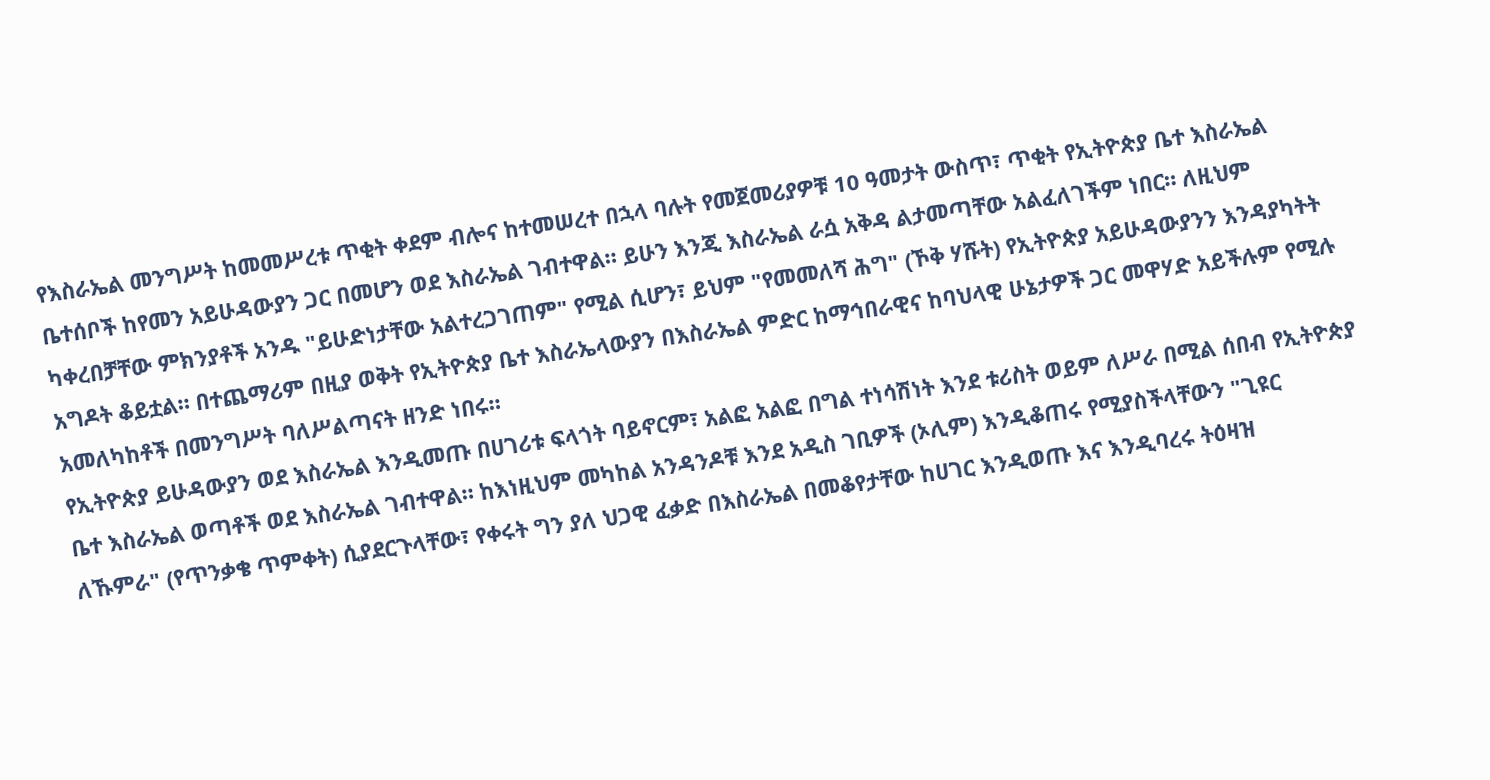የእስራኤል መንግሥት ከመመሥረቱ ጥቂት ቀደም ብሎና ከተመሠረተ በኋላ ባሉት የመጀመሪያዎቹ 10 ዓመታት ውስጥ፣ ጥቂት የኢትዮጵያ ቤተ እስራኤል ቤተሰቦች ከየመን አይሁዳውያን ጋር በመሆን ወደ እስራኤል ገብተዋል። ይሁን እንጂ እስራኤል ራሷ አቅዳ ልታመጣቸው አልፈለገችም ነበር። ለዚህም ካቀረበቻቸው ምክንያቶች አንዱ "ይሁድነታቸው አልተረጋገጠም" የሚል ሲሆን፣ ይህም "የመመለሻ ሕግ" (ኾቅ ሃሹት) የኢትዮጵያ አይሁዳውያንን እንዳያካትት አግዶት ቆይቷል። በተጨማሪም በዚያ ወቅት የኢትዮጵያ ቤተ እስራኤላውያን በእስራኤል ምድር ከማኅበራዊና ከባህላዊ ሁኔታዎች ጋር መዋሃድ አይችሉም የሚሉ አመለካከቶች በመንግሥት ባለሥልጣናት ዘንድ ነበሩ።
የኢትዮጵያ ይሁዳውያን ወደ እስራኤል እንዲመጡ በሀገሪቱ ፍላጎት ባይኖርም፣ አልፎ አልፎ በግል ተነሳሽነት እንደ ቱሪስት ወይም ለሥራ በሚል ሰበብ የኢትዮጵያ ቤተ እስራኤል ወጣቶች ወደ እስራኤል ገብተዋል። ከእነዚህም መካከል አንዳንዶቹ እንደ አዲስ ገቢዎች (ኦሊም) እንዲቆጠሩ የሚያስችላቸውን "ጊዩር ለኹምራ" (የጥንቃቄ ጥምቀት) ሲያደርጉላቸው፣ የቀሩት ግን ያለ ህጋዊ ፈቃድ በእስራኤል በመቆየታቸው ከሀገር እንዲወጡ እና እንዲባረሩ ትዕዛዝ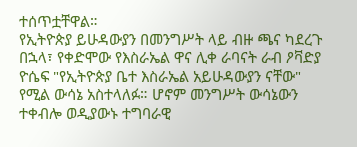ተሰጥቷቸዋል።
የኢትዮጵያ ይሁዳውያን በመንግሥት ላይ ብዙ ጫና ካደረጉ በኋላ፣ የቀድሞው የእስራኤል ዋና ሊቀ ራባናት ራብ ዖቫድያ ዮሴፍ "የኢትዮጵያ ቤተ እስራኤል አይሁዳውያን ናቸው" የሚል ውሳኔ አስተላለፉ። ሆኖም መንግሥት ውሳኔውን ተቀብሎ ወዲያውኑ ተግባራዊ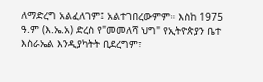ለማድረግ አልፈለገም፤ አልተገበረውምም። እስከ 1975 ዓ.ም (እ.ኤ.አ) ድረስ የ"መመለሻ ህግ" የኢትዮጵያን ቤተ እስራኤል እንዲያካትት ቢደረግም፣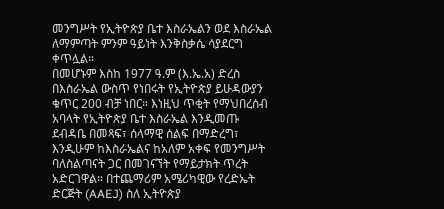መንግሥት የኢትዮጵያ ቤተ እስራኤልን ወደ እስራኤል ለማምጣት ምንም ዓይነት እንቅስቃሴ ሳያደርግ ቀጥሏል።
በመሆኑም እስከ 1977 ዓ.ም (እ.ኤ.አ) ድረስ በእስራኤል ውስጥ የነበሩት የኢትዮጵያ ይሁዳውያን ቁጥር 200 ብቻ ነበር። እነዚህ ጥቂት የማህበረሰብ አባላት የኢትዮጵያ ቤተ እስራኤል እንዲመጡ ደብዳቤ በመጻፍ፣ ሰላማዊ ሰልፍ በማድረግ፣ እንዲሁም ከእስራኤልና ከአለም አቀፍ የመንግሥት ባለስልጣናት ጋር በመገናኘት የማይታክት ጥረት አድርገዋል። በተጨማሪም አሜሪካዊው የረድኤት ድርጅት (AAEJ) ስለ ኢትዮጵያ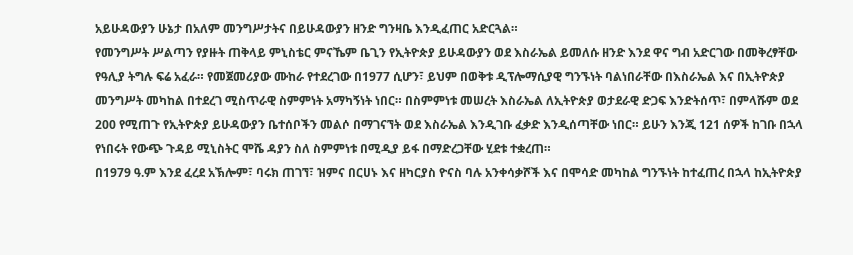አይሁዳውያን ሁኔታ በአለም መንግሥታትና በይሁዳውያን ዘንድ ግንዛቤ እንዲፈጠር አድርጓል።
የመንግሥት ሥልጣን የያዙት ጠቅላይ ምኒስቴር ምናኼም ቤጊን የኢትዮጵያ ይሁዳውያን ወደ እስራኤል ይመለሱ ዘንድ እንደ ዋና ግብ አድርገው በመቅረፃቸው የዓሊያ ትግሉ ፍሬ አፈራ። የመጀመሪያው ሙከራ የተደረገው በ1977 ሲሆን፣ ይህም በወቅቱ ዲፕሎማሲያዊ ግንኙነት ባልነበራቸው በእስራኤል እና በኢትዮጵያ መንግሥት መካከል በተደረገ ሚስጥራዊ ስምምነት አማካኝነት ነበር። በስምምነቱ መሠረት እስራኤል ለኢትዮጵያ ወታደራዊ ድጋፍ እንድትሰጥ፣ በምላሹም ወደ 200 የሚጠጉ የኢትዮጵያ ይሁዳውያን ቤተሰቦችን መልሶ በማገናኘት ወደ እስራኤል እንዲገቡ ፈቃድ እንዲሰጣቸው ነበር። ይሁን እንጂ 121 ሰዎች ከገቡ በኋላ የነበሩት የውጭ ጉዳይ ሚኒስትር ሞሼ ዳያን ስለ ስምምነቱ በሚዲያ ይፋ በማድረጋቸው ሂደቱ ተቋረጠ።
በ1979 ዓ.ም እንደ ፈረደ አኽሎም፣ ባሩክ ጠገኘ፣ ዝምና በርሀኑ እና ዘካርያስ ዮናስ ባሉ አንቀሳቃሾች እና በሞሳድ መካከል ግንኙነት ከተፈጠረ በኋላ ከኢትዮጵያ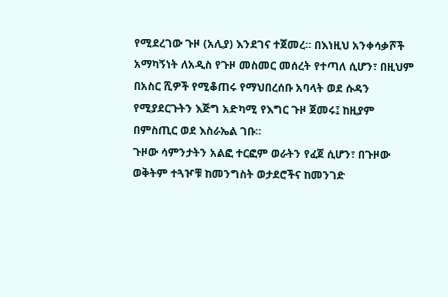የሚደረገው ጉዞ (አሊያ) እንደገና ተጀመረ። በእነዚህ አንቀሳቃሾች አማካኝነት ለአዲስ የጉዞ መስመር መሰረት የተጣለ ሲሆን፣ በዚህም በአስር ሺዎች የሚቆጠሩ የማህበረሰቡ አባላት ወደ ሱዳን የሚያደርጉትን እጅግ አድካሚ የእግር ጉዞ ጀመሩ፤ ከዚያም በምስጢር ወደ እስራኤል ገቡ።
ጉዞው ሳምንታትን አልፎ ተርፎም ወራትን የፈጀ ሲሆን፣ በጉዞው ወቅትም ተጓዦቹ ከመንግስት ወታደሮችና ከመንገድ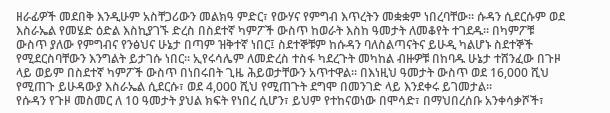ዘራፊዎች መደበቅ እንዲሁም አስቸጋሪውን መልክዓ ምድር፣ የውሃና የምግብ እጥረትን መቋቋም ነበረባቸው። ሱዳን ሲደርሱም ወደ እስራኤል የመሄድ ዕድል እስኪያገኙ ድረስ በስደተኛ ካምፖች ውስጥ ከወራት እስከ ዓመታት ለመቆየት ተገደዱ። በካምፖቹ ውስጥ ያለው የምግብና የንፅህና ሁኔታ በጣም ዝቅተኛ ነበር፤ ስደተኞቹም ከሱዳን ባለስልጣናትና ይሁዲ ካልሆኑ ስደተኞች የሚደርስባቸውን እንግልት ይታገሱ ነበር። ኢየሩሳሌም ለመድረስ ተስፋ ካደረጉት መካከል ብዙዎቹ በከባዱ ሁኔታ ተሸንፈው በጉዞ ላይ ወይም በስደተኛ ካምፖች ውስጥ በነበሩበት ጊዜ ሕይወታቸውን አጥተዋል። በእነዚህ ዓመታት ውስጥ ወደ 16,000 ሺህ የሚጠጉ ይሁዳውያ እስራኤል ሲደርሱ፣ ወደ 4,000 ሺህ የሚጠጉት ደግሞ በመንገድ ላይ እንደቀሩ ይገመታል።
የሱዳን የጉዞ መስመር ለ 10 ዓመታት ያህል ክፍት የነበረ ሲሆን፣ ይህም የተከናወነው በሞሳድ፣ በማህበረሰቡ አንቀሳቃሾች፣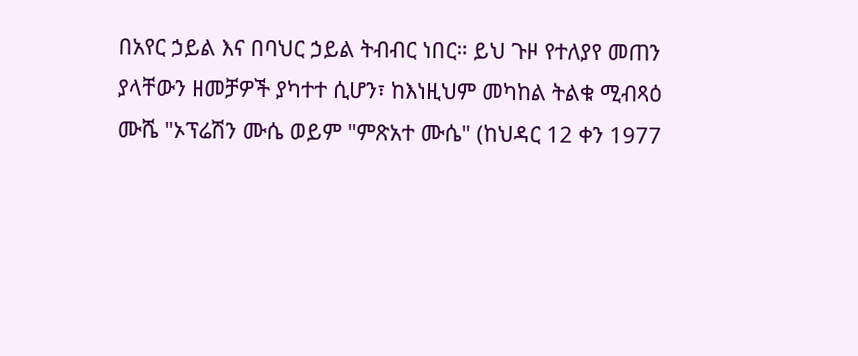በአየር ኃይል እና በባህር ኃይል ትብብር ነበር። ይህ ጉዞ የተለያየ መጠን ያላቸውን ዘመቻዎች ያካተተ ሲሆን፣ ከእነዚህም መካከል ትልቁ ሚብጻዕ ሙሼ "ኦፕሬሽን ሙሴ ወይም "ምጽአተ ሙሴ" (ከህዳር 12 ቀን 1977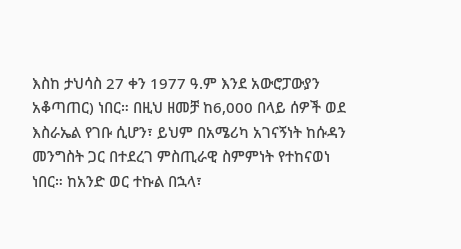እስከ ታህሳስ 27 ቀን 1977 ዓ.ም እንደ አውሮፓውያን አቆጣጠር) ነበር። በዚህ ዘመቻ ከ6,000 በላይ ሰዎች ወደ እስራኤል የገቡ ሲሆን፣ ይህም በአሜሪካ አገናኝነት ከሱዳን መንግስት ጋር በተደረገ ምስጢራዊ ስምምነት የተከናወነ ነበር። ከአንድ ወር ተኩል በኋላ፣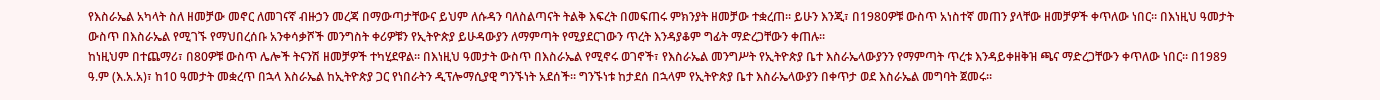የእስራኤል አካላት ስለ ዘመቻው መኖር ለመገናኛ ብዙኃን መረጃ በማውጣታቸውና ይህም ለሱዳን ባለስልጣናት ትልቅ እፍረት በመፍጠሩ ምክንያት ዘመቻው ተቋረጠ። ይሁን እንጂ፣ በ1980ዎቹ ውስጥ አነስተኛ መጠን ያላቸው ዘመቻዎች ቀጥለው ነበር። በእነዚህ ዓመታት ውስጥ በእስራኤል የሚገኙ የማህበረሰቡ አንቀሳቃሾች መንግስት ቀሪዎቹን የኢትዮጵያ ይሁዳውያን ለማምጣት የሚያደርገውን ጥረት እንዳያቆም ግፊት ማድረጋቸውን ቀጠሉ።
ከነዚህም በተጨማሪ፣ በ80ዎቹ ውስጥ ሌሎች ትናንሽ ዘመቻዎች ተካሂደዋል። በእነዚህ ዓመታት ውስጥ በእስራኤል የሚኖሩ ወገኖች፣ የእስራኤል መንግሥት የኢትዮጵያ ቤተ እስራኤላውያንን የማምጣት ጥረቱ እንዳይቀዘቅዝ ጫና ማድረጋቸውን ቀጥለው ነበር። በ1989 ዓ.ም (እ.አ.አ)፣ ከ10 ዓመታት መቋረጥ በኋላ እስራኤል ከኢትዮጵያ ጋር የነበራትን ዲፕሎማሲያዊ ግንኙነት አደሰች። ግንኙነቱ ከታደሰ በኋላም የኢትዮጵያ ቤተ እስራኤላውያን በቀጥታ ወደ እስራኤል መግባት ጀመሩ።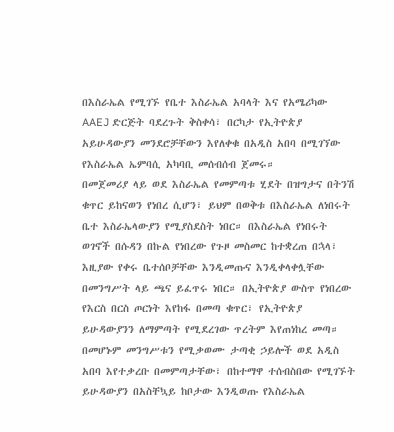በእስራኤል የሚገኙ የቤተ እስራኤል አባላት እና የአሜሪካው AAEJ ድርጅት ባደረጉት ቅስቀሳ፣ በርካታ የኢትዮጵያ አይሁዳውያን መንደሮቻቸውን እየለቀቁ በአዲስ አበባ በሚገኘው የእስራኤል ኤምባሲ አካባቢ መሰብሰብ ጀመሩ።
በመጀመሪያ ላይ ወደ እስራኤል የመምጣቱ ሂደት በዝግታና በትንሽ ቁጥር ይከናወን የነበረ ሲሆን፣ ይህም በወቅቱ በእስራኤል ለነበሩት ቤተ እስራኤላውያን የሚያስደስት ነበር። በእስራኤል የነበሩት ወገኖች በሱዳን በኩል የነበረው የጉዞ መስመር ከተቋረጠ በኋላ፣ እዚያው የቀሩ ቤተሰቦቻቸው እንዲመጡና እንዲቀላቀሏቸው በመንግሥት ላይ ጫና ይፈጥሩ ነበር። በኢትዮጵያ ውስጥ የነበረው የእርስ በርስ ጦርነት እየከፋ በመጣ ቁጥር፣ የኢትዮጵያ ይሁዳውያንን ለማምጣት የሚደረገው ጥረትም እየጠነከረ መጣ።
በመሆኑም መንግሥቱን የሚቃወሙ ታጣቂ ኃይሎች ወደ አዲስ አበባ እየተቃረቡ በመምጣታቸው፣ በከተማዋ ተሰብስበው የሚገኙት ይሁዳውያን በአስቸኳይ ከቦታው እንዲወጡ የእስራኤል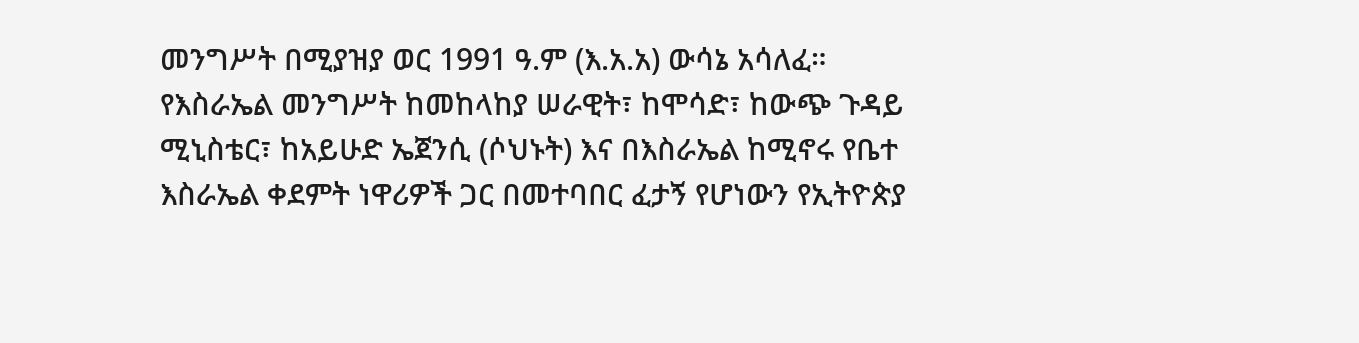መንግሥት በሚያዝያ ወር 1991 ዓ.ም (እ.አ.አ) ውሳኔ አሳለፈ።
የእስራኤል መንግሥት ከመከላከያ ሠራዊት፣ ከሞሳድ፣ ከውጭ ጉዳይ ሚኒስቴር፣ ከአይሁድ ኤጀንሲ (ሶህኑት) እና በእስራኤል ከሚኖሩ የቤተ እስራኤል ቀደምት ነዋሪዎች ጋር በመተባበር ፈታኝ የሆነውን የኢትዮጵያ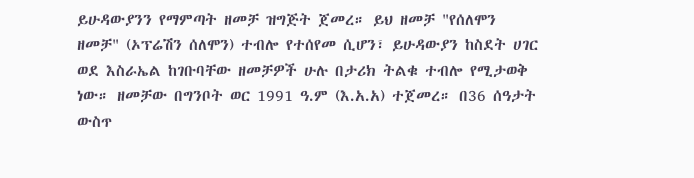ይሁዳውያንን የማምጣት ዘመቻ ዝግጅት ጀመረ። ይህ ዘመቻ "የሰለሞን ዘመቻ" (ኦፕሬሽን ሰለሞን) ተብሎ የተሰየመ ሲሆን፣ ይሁዳውያን ከስደት ሀገር ወደ እስራኤል ከገቡባቸው ዘመቻዎች ሁሉ በታሪክ ትልቁ ተብሎ የሚታወቅ ነው። ዘመቻው በግንቦት ወር 1991 ዓ.ም (እ.አ.አ) ተጀመረ። በ36 ሰዓታት ውስጥ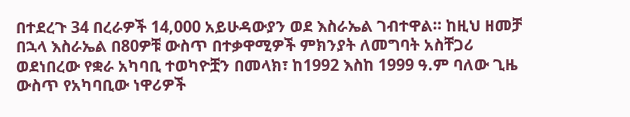በተደረጉ 34 በረራዎች 14,000 አይሁዳውያን ወደ እስራኤል ገብተዋል። ከዚህ ዘመቻ በኋላ እስራኤል በ80ዎቹ ውስጥ በተቃዋሚዎች ምክንያት ለመግባት አስቸጋሪ ወደነበረው የቋራ አካባቢ ተወካዮቿን በመላክ፣ ከ1992 እስከ 1999 ዓ.ም ባለው ጊዜ ውስጥ የአካባቢው ነዋሪዎች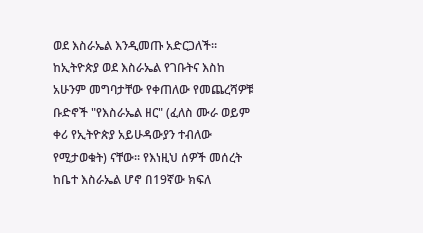ወደ እስራኤል እንዲመጡ አድርጋለች።
ከኢትዮጵያ ወደ እስራኤል የገቡትና እስከ አሁንም መግባታቸው የቀጠለው የመጨረሻዎቹ ቡድኖች "የእስራኤል ዘር" (ፈለስ ሙራ ወይም ቀሪ የኢትዮጵያ አይሁዳውያን ተብለው የሚታወቁት) ናቸው። የእነዚህ ሰዎች መሰረት ከቤተ እስራኤል ሆኖ በ19ኛው ክፍለ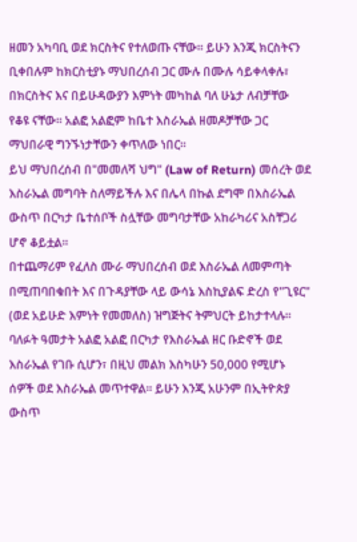ዘመን አካባቢ ወደ ክርስትና የተለወጡ ናቸው። ይሁን እንጂ ክርስትናን ቢቀበሉም ከክርስቲያኑ ማህበረሰብ ጋር ሙሉ በሙሉ ሳይቀላቀሉ፣ በክርስትና እና በይሁዳውያን እምነት መካከል ባለ ሁኔታ ለብቻቸው የቆዩ ናቸው። አልፎ አልፎም ከቤተ እስራኤል ዘመዶቻቸው ጋር ማህበራዊ ግንኙነታቸውን ቀጥለው ነበር።
ይህ ማህበረሰብ በ"መመለሻ ህግ" (Law of Return) መሰረት ወደ እስራኤል መግባት ስለማይችሉ እና በሌላ በኩል ደግሞ በእስራኤል ውስጥ በርካታ ቤተሰቦች ስሏቸው መግባታቸው አከራካሪና አስቸጋሪ ሆኖ ቆይቷል።
በተጨማሪም የፈለስ ሙራ ማህበረሰብ ወደ እስራኤል ለመምጣት በሚጠባበቁበት እና በጉዳያቸው ላይ ውሳኔ እስኪያልፍ ድረስ የ"ጊዩር" (ወደ አይሁድ እምነት የመመለስ) ዝግጅትና ትምህርት ይከታተላሉ። ባለፉት ዓመታት አልፎ አልፎ በርካታ የእስራኤል ዘር ቡድኖች ወደ እስራኤል የገቡ ሲሆን፣ በዚህ መልክ እስካሁን 50,000 የሚሆኑ ሰዎች ወደ እስራኤል መጥተዋል። ይሁን እንጂ አሁንም በኢትዮጵያ ውስጥ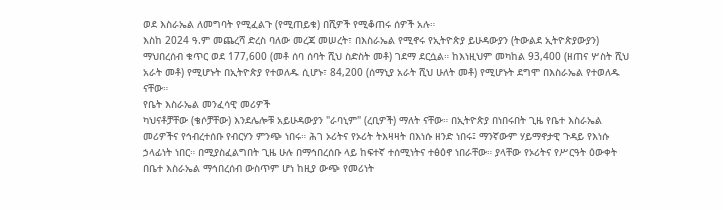ወደ እስራኤል ለመግባት የሚፈልጉ (የሚጠይቁ) በሺዎች የሚቆጠሩ ሰዎች አሉ።
እስከ 2024 ዓ.ም መጨረሻ ድረስ ባለው መረጃ መሠረት፣ በእስራኤል የሚኖሩ የኢትዮጵያ ይሁዳውያን (ትውልደ ኢትዮጵያውያን) ማህበረሰብ ቁጥር ወደ 177,600 (መቶ ሰባ ሰባት ሺህ ስድስት መቶ) ገደማ ደርሷል። ከእነዚህም መካከል 93,400 (ዘጠና ሦስት ሺህ አራት መቶ) የሚሆኑት በኢትዮጵያ የተወለዱ ሲሆኑ፣ 84,200 (ሰማኒያ አራት ሺህ ሁለት መቶ) የሚሆኑት ደግሞ በእስራኤል የተወለዱ ናቸው።
የቤት እስራኤል መንፈሳዊ መሪዎች
ካህናቶቻቸው (ቄሶቻቸው) እንደሌሎቹ አይሁዳውያን "ራባኒም" (ረቢዎች) ማለት ናቸው። በኢትዮጵያ በነበሩበት ጊዜ የቤተ እስራኤል መሪዎችና የኅብረተሰቡ የብርሃን ምንጭ ነበሩ። ሕገ ኦሪትና የኦሪት ትእዛዛት በእነሱ ዘንድ ነበሩ፤ ማንኛውም ሃይማኖታዊ ጉዳይ የእነሱ ኃላፊነት ነበር። በሚያስፈልግበት ጊዜ ሁሉ በማኅበረሰቡ ላይ ከፍተኛ ተሰሚነትና ተፅዕኖ ነበራቸው። ያላቸው የኦሪትና የሥርዓት ዕውቀት በቤተ እስራኤል ማኅበረሰብ ውስጥም ሆነ ከዚያ ውጭ የመሪነት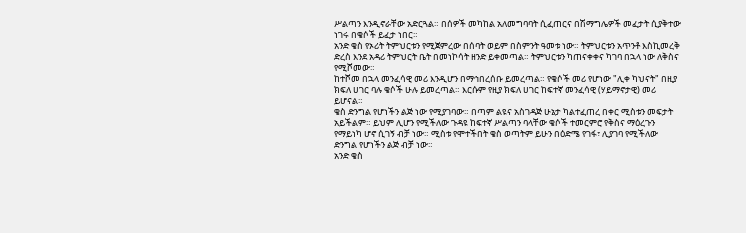ሥልጣን እንዲኖራቸው አድርጓል። በሰዎች መካከል አለመግባባት ሲፈጠርና በሽማግሌዎች መፈታት ሲያቅተው ነገሩ በቄሶች ይፈታ ነበር።
አንድ ቄስ የኦሪት ትምህርቱን የሚጀምረው በሰባት ወይም በስምንት ዓመቱ ነው። ትምህርቱን አጥንቶ እስኪመረቅ ድረስ እንደ አዳሪ ትምህርት ቤት በመነኮሳት ዘንድ ይቀመጣል። ትምህርቱን ካጠናቀቀና ካገባ በኋላ ነው ለቅስና የሚሾመው።
ከተሾመ በኋላ መንፈሳዊ መሪ እንዲሆን በማኅበረሰቡ ይመረጣል። የቄሶች መሪ የሆነው "ሊቀ ካህናት" በዚያ ክፍለ ሀገር ባሉ ቄሶች ሁሉ ይመረጣል። እርሱም የዚያ ክፍለ ሀገር ከፍተኛ መንፈሳዊ (ሃይማኖታዊ) መሪ ይሆናል።
ቄስ ድንግል የሆነችን ልጅ ነው የሚያገባው። በጣም ልዩና አስገዳጅ ሁኔታ ካልተፈጠረ በቀር ሚስቱን መፍታት አይችልም። ይህም ሊሆን የሚችለው ጉዳዩ ከፍተኛ ሥልጣን ባላቸው ቄሶች ተመርምሮ የቅስና ማዕረጉን የማይነካ ሆኖ ሲገኝ ብቻ ነው። ሚስቱ የሞተችበት ቄስ ወጣትም ይሁን በዕድሜ የገፋ፣ ሊያገባ የሚችለው ድንግል የሆነችን ልጅ ብቻ ነው።
አንድ ቄስ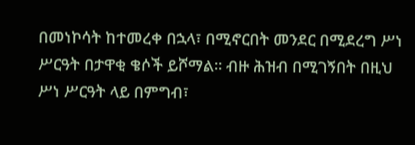በመነኮሳት ከተመረቀ በኋላ፣ በሚኖርበት መንደር በሚደረግ ሥነ ሥርዓት በታዋቂ ቄሶች ይሾማል። ብዙ ሕዝብ በሚገኝበት በዚህ ሥነ ሥርዓት ላይ በምግብ፣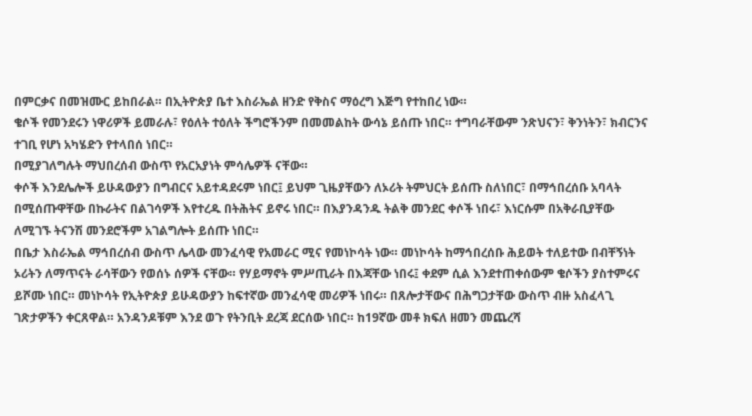በምርቃና በመዝሙር ይከበራል። በኢትዮጵያ ቤተ እስራኤል ዘንድ የቅስና ማዕረግ እጅግ የተከበረ ነው።
ቄሶች የመንደሩን ነዋሪዎች ይመራሉ፣ የዕለት ተዕለት ችግሮችንም በመመልከት ውሳኔ ይሰጡ ነበር። ተግባራቸውም ንጽህናን፣ ቅንነትን፣ ክብርንና ተገቢ የሆነ አካሄድን የተላበሰ ነበር።
በሚያገለግሉት ማህበረሰብ ውስጥ የአርአያነት ምሳሌዎች ናቸው።
ቀሶች እንደሌሎች ይሁዳውያን በግብርና አይተዳደሩም ነበር፤ ይህም ጊዜያቸውን ለኦሪት ትምህርት ይሰጡ ስለነበር፣ በማኅበረሰቡ አባላት በሚሰጡዋቸው በኩራትና በልገሳዎች እየተረዱ በትሕትና ይኖሩ ነበር። በእያንዳንዱ ትልቅ መንደር ቀሶች ነበሩ፣ እነርሱም በአቅራቢያቸው ለሚገኙ ትናንሽ መንደሮችም አገልግሎት ይሰጡ ነበር።
በቤታ እስራኤል ማኅበረሰብ ውስጥ ሌላው መንፈሳዊ የአመራር ሚና የመነኮሳት ነው። መነኮሳት ከማኅበረሰቡ ሕይወት ተለይተው በብቸኝነት ኦሪትን ለማጥናት ራሳቸውን የወሰኑ ሰዎች ናቸው። የሃይማኖት ምሥጢራት በእጃቸው ነበሩ፤ ቀደም ሲል እንደተጠቀሰውም ቄሶችን ያስተምሩና ይሾሙ ነበር። መነኮሳት የኢትዮጵያ ይሁዳውያን ከፍተኛው መንፈሳዊ መሪዎች ነበሩ። በጸሎታቸውና በሕግጋታቸው ውስጥ ብዙ አስፈላጊ ገጽታዎችን ቀርጸዋል። አንዳንዶቹም እንደ ወጉ የትንቢት ደረጃ ደርሰው ነበር። ከ19ኛው መቶ ክፍለ ዘመን መጨረሻ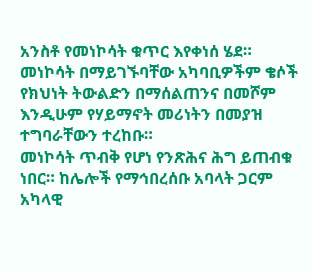አንስቶ የመነኮሳት ቁጥር እየቀነሰ ሄደ። መነኮሳት በማይገኙባቸው አካባቢዎችም ቄሶች የክህነት ትውልድን በማሰልጠንና በመሾም እንዲሁም የሃይማኖት መሪነትን በመያዝ ተግባራቸውን ተረከቡ።
መነኮሳት ጥብቅ የሆነ የንጽሕና ሕግ ይጠብቁ ነበር። ከሌሎች የማኅበረሰቡ አባላት ጋርም አካላዊ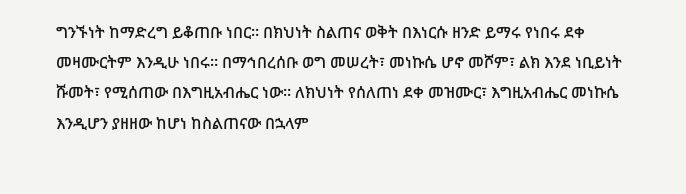ግንኙነት ከማድረግ ይቆጠቡ ነበር። በክህነት ስልጠና ወቅት በእነርሱ ዘንድ ይማሩ የነበሩ ደቀ መዛሙርትም እንዲሁ ነበሩ። በማኅበረሰቡ ወግ መሠረት፣ መነኩሴ ሆኖ መሾም፣ ልክ እንደ ነቢይነት ሹመት፣ የሚሰጠው በእግዚአብሔር ነው። ለክህነት የሰለጠነ ደቀ መዝሙር፣ እግዚአብሔር መነኩሴ እንዲሆን ያዘዘው ከሆነ ከስልጠናው በኋላም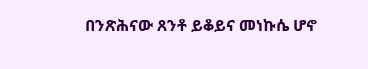በንጽሕናው ጸንቶ ይቆይና መነኩሴ ሆኖ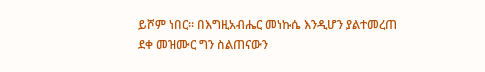ይሾም ነበር። በእግዚአብሔር መነኩሴ እንዲሆን ያልተመረጠ ደቀ መዝሙር ግን ስልጠናውን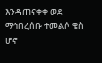እንዳጠናቀቀ ወደ ማኅበረሰቡ ተመልሶ ቄስ ሆኖ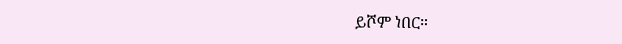ይሾም ነበር።